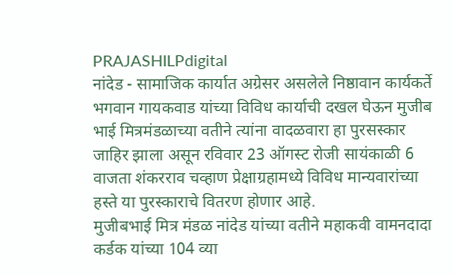PRAJASHILPdigital
नांदेड - सामाजिक कार्यात अग्रेसर असलेले निष्ठावान कार्यकर्ते भगवान गायकवाड यांच्या विविध कार्याची दखल घेऊन मुजीब भाई मित्रमंडळाच्या वतीने त्यांना वादळवारा हा पुरसस्कार जाहिर झाला असून रविवार 23 ऑगस्ट रोजी सायंकाळी 6 वाजता शंकरराव चव्हाण प्रेक्षाग्रहामध्ये विविध मान्यवारांच्या हस्ते या पुरस्काराचे वितरण होणार आहे.
मुजीबभाई मित्र मंडळ नांदेड यांच्या वतीने महाकवी वामनदादा कर्डक यांच्या 104 व्या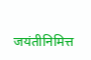जयंतीनिमित्त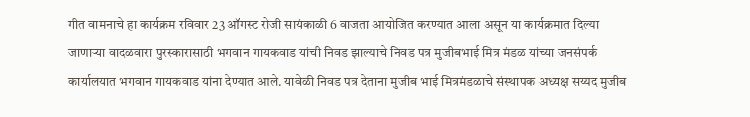गीत वामनाचे हा कार्यक्रम रविवार 23 ऑगस्ट रोजी सायंकाळी 6 वाजता आयोजित करण्यात आला असून या कार्यक्रमात दिल्या जाणाऱ्या वादळवारा पुरस्कारासाठी भगवान गायकवाड यांची निवड झाल्याचे निवड पत्र मुजीबभाई मित्र मंडळ यांच्या जनसंपर्क कार्यालयात भगवान गायकवाड यांना देण्यात आले. यावेळी निवड पत्र देताना मुजीब भाई मित्रमंडळाचे संस्थापक अध्यक्ष सय्यद मुजीब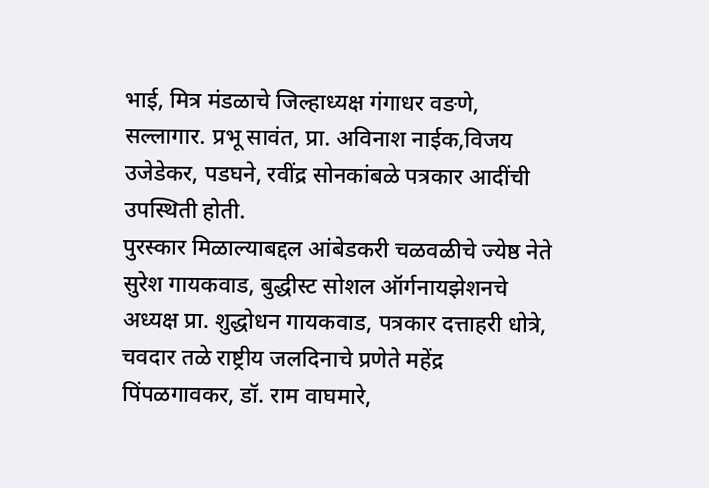भाई, मित्र मंडळाचे जिल्हाध्यक्ष गंगाधर वङणे, सल्लागार. प्रभू सावंत, प्रा. अविनाश नाईक,विजय उजेडेकर, पडघने, रवींद्र सोनकांबळे पत्रकार आदींची उपस्थिती होती.
पुरस्कार मिळाल्याबद्दल आंबेडकरी चळवळीचे ज्येष्ठ नेते सुरेश गायकवाड, बुद्धीस्ट सोशल ऑर्गनायझेशनचे अध्यक्ष प्रा. शुद्धोधन गायकवाड, पत्रकार दत्ताहरी धोत्रे, चवदार तळे राष्ट्रीय जलदिनाचे प्रणेते महेंद्र पिंपळगावकर, डॉ. राम वाघमारे,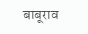बाबूराव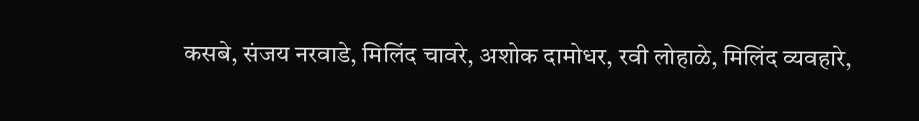कसबे, संजय नरवाडे, मिलिंद चावरे, अशोक दामोधर, रवी लोहाळे, मिलिंद व्यवहारे,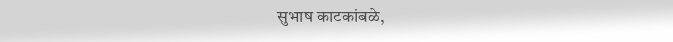सुभाष काटकांबळे,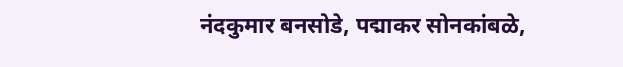नंदकुमार बनसोडे, पद्माकर सोनकांबळे,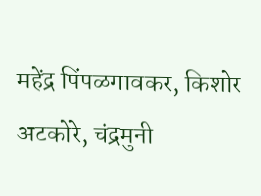महेंद्र पिंपळगावकर, किशोर अटकोरे, चंद्रमुनी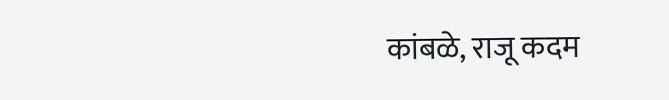कांबळे, राजू कदम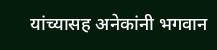यांच्यासह अनेकांनी भगवान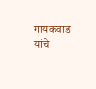गायकवाड यांचे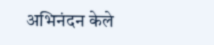अभिनंदन केले